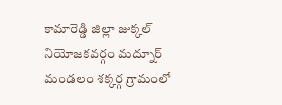కామారెడ్డి జిల్లా జుక్కల్ నియోజకవర్గం మద్నూర్ మండలం శక్కర్గ గ్రామంలో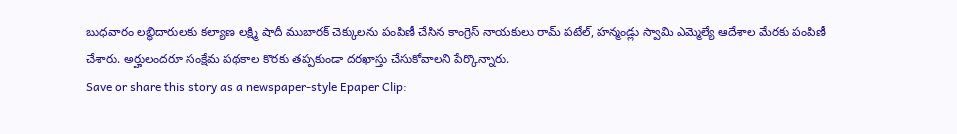బుధవారం లబ్ధిదారులకు కల్యాణ లక్ష్మి షాదీ ముబారక్ చెక్కులను పంపిణీ చేసిన కాంగ్రెస్ నాయకులు రామ్ పటేల్, హన్మండ్లు స్వామి ఎమ్మెల్యే ఆదేశాల మేరకు పంపిణీ చేశారు. అర్హులందరూ సంక్షేమ పథకాల కొరకు తప్పకుండా దరఖాస్తు చేసుకోవాలని పేర్కొన్నారు.
Save or share this story as a newspaper-style Epaper Clip: